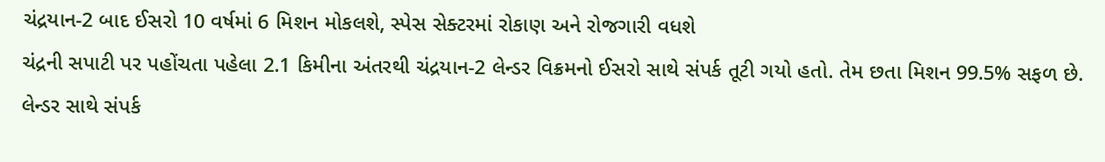ચંદ્રયાન-2 બાદ ઈસરો 10 વર્ષમાં 6 મિશન મોકલશે, સ્પેસ સેક્ટરમાં રોકાણ અને રોજગારી વધશે
ચંદ્રની સપાટી પર પહોંચતા પહેલા 2.1 કિમીના અંતરથી ચંદ્રયાન-2 લેન્ડર વિક્રમનો ઈસરો સાથે સંપર્ક તૂટી ગયો હતો. તેમ છતા મિશન 99.5% સફળ છે. લેન્ડર સાથે સંપર્ક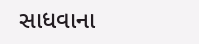સાધવાના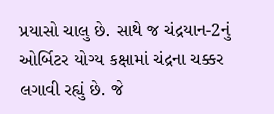પ્રયાસો ચાલુ છે. સાથે જ ચંદ્રયાન-2નું ઓર્બિટર યોગ્ય કક્ષામાં ચંદ્રના ચક્કર લગાવી રહ્યું છે. જે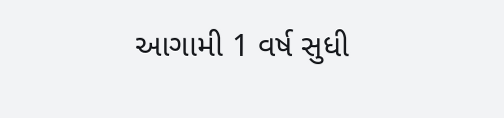આગામી 1 વર્ષ સુધી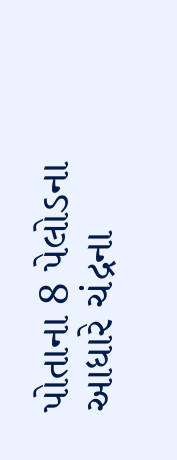પોતાના 8 પેલોડના આધારે ચંદ્રના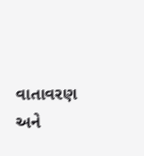વાતાવરણ અને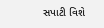સપાટી વિશે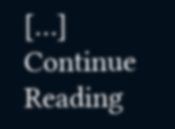[…]
Continue Reading